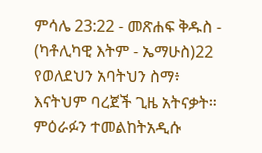ምሳሌ 23:22 - መጽሐፍ ቅዱስ - (ካቶሊካዊ እትም - ኤማሁስ)22 የወለደህን አባትህን ስማ፥ እናትህም ባረጀች ጊዜ አትናቃት። ምዕራፉን ተመልከትአዲሱ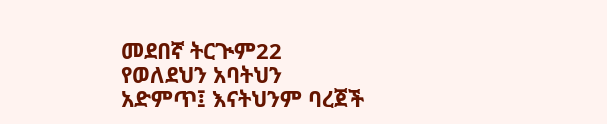መደበኛ ትርጒም22 የወለደህን አባትህን አድምጥ፤ እናትህንም ባረጀች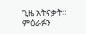ጊዜ አትናቃት። ምዕራፉን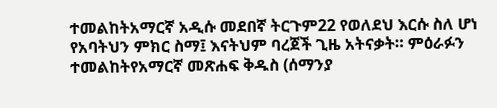ተመልከትአማርኛ አዲሱ መደበኛ ትርጉም22 የወለደህ እርሱ ስለ ሆነ የአባትህን ምክር ስማ፤ እናትህም ባረጀች ጊዜ አትናቃት። ምዕራፉን ተመልከትየአማርኛ መጽሐፍ ቅዱስ (ሰማንያ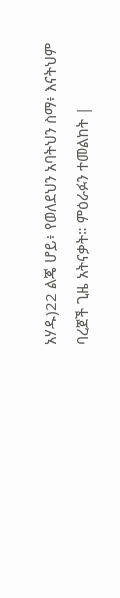አሃዱ)22 ልጄ ሆይ፥ የወለደህን አባትህን ስማ፥ እናትህም ባረጀች ጊዜ አትናቃት። ምዕራፉን ተመልከት |